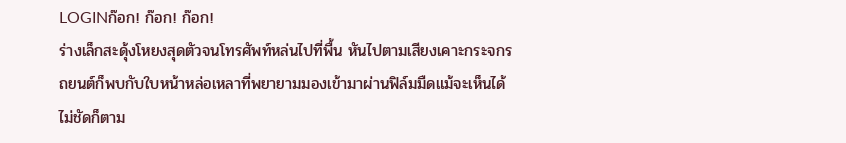LOGINก๊อก! ก๊อก! ก๊อก!
ร่างเล็กสะดุ้งโหยงสุดตัวจนโทรศัพท์หล่นไปที่พื้น หันไปตามเสียงเคาะกระจกรถยนต์ก็พบกับใบหน้าหล่อเหลาที่พยายามมองเข้ามาผ่านฟิล์มมืดแม้จะเห็นได้ไม่ชัดก็ตาม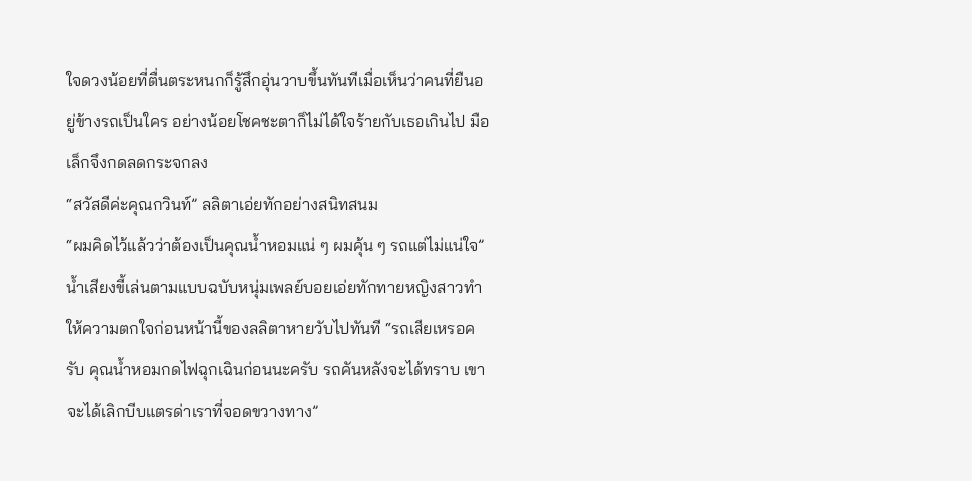ใจดวงน้อยที่ตื่นตระหนกก็รู้สึกอุ่นวาบขึ้นทันทีเมื่อเห็นว่าคนที่ยืนอยู่ข้างรถเป็นใคร อย่างน้อยโชคชะตาก็ไม่ได้ใจร้ายกับเธอเกินไป มือเล็กจึงกดลดกระจกลง
“สวัสดีค่ะคุณกวินท์” ลลิตาเอ่ยทักอย่างสนิทสนม
“ผมคิดไว้แล้วว่าต้องเป็นคุณน้ำหอมแน่ ๆ ผมคุ้น ๆ รถแต่ไม่แน่ใจ” น้ำเสียงขี้เล่นตามแบบฉบับหนุ่มเพลย์บอยเอ่ยทักทายหญิงสาวทำให้ความตกใจก่อนหน้านี้ของลลิตาหายวับไปทันที “รถเสียเหรอครับ คุณน้ำหอมกดไฟฉุกเฉินก่อนนะครับ รถคันหลังจะได้ทราบ เขาจะได้เลิกบีบแตรด่าเราที่จอดขวางทาง”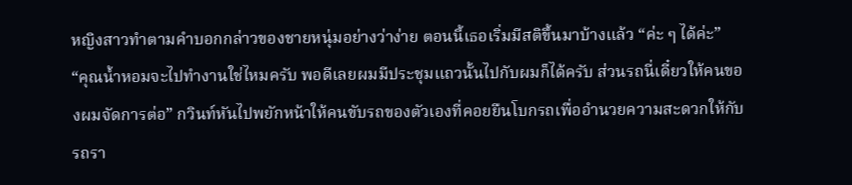หญิงสาวทำตามคำบอกกล่าวของชายหนุ่มอย่างว่าง่าย ตอนนี้เธอเริ่มมีสติขึ้นมาบ้างแล้ว “ค่ะ ๆ ได้ค่ะ”
“คุณน้ำหอมจะไปทำงานใช่ไหมครับ พอดีเลยผมมีประชุมแถวนั้นไปกับผมก็ได้ครับ ส่วนรถนี่เดี๋ยวให้คนของผมจัดการต่อ” กวินท์หันไปพยักหน้าให้คนขับรถของตัวเองที่คอยยืนโบกรถเพื่ออำนวยความสะดวกให้กับรถรา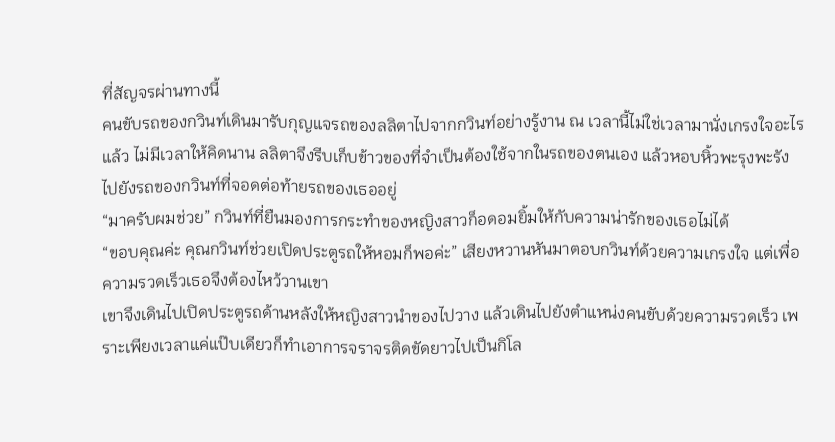ที่สัญจรผ่านทางนี้
คนขับรถของกวินท์เดินมารับกุญแจรถของลลิตาไปจากกวินท์อย่างรู้งาน ณ เวลานี้ไม่ใช่เวลามานั่งเกรงใจอะไรแล้ว ไม่มีเวลาให้คิดนาน ลลิตาจึงรีบเก็บข้าวของที่จำเป็นต้องใช้จากในรถของตนเอง แล้วหอบหิ้วพะรุงพะรังไปยังรถของกวินท์ที่จอดต่อท้ายรถของเธออยู่
“มาครับผมช่วย” กวินท์ที่ยืนมองการกระทำของหญิงสาวก็อดอมยิ้มให้กับความน่ารักของเธอไม่ได้
“ขอบคุณค่ะ คุณกวินท์ช่วยเปิดประตูรถให้หอมก็พอค่ะ” เสียงหวานหันมาตอบกวินท์ด้วยความเกรงใจ แต่เพื่อความรวดเร็วเธอจึงต้องไหว้วานเขา
เขาจึงเดินไปเปิดประตูรถด้านหลังให้หญิงสาวนำของไปวาง แล้วเดินไปยังตำแหน่งคนขับด้วยความรวดเร็ว เพราะเพียงเวลาแค่แป๊บเดียวก็ทำเอาการจราจรติดขัดยาวไปเป็นกิโล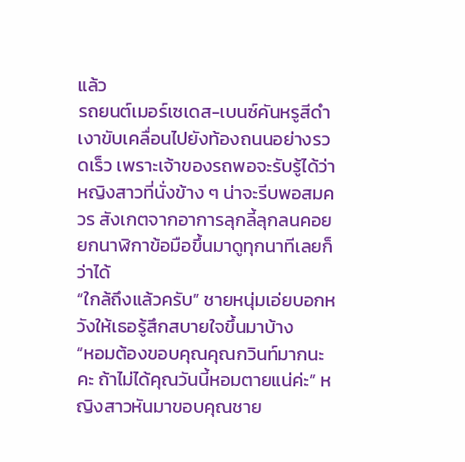แล้ว
รถยนต์เมอร์เซเดส-เบนซ์คันหรูสีดำเงาขับเคลื่อนไปยังท้องถนนอย่างรวดเร็ว เพราะเจ้าของรถพอจะรับรู้ได้ว่าหญิงสาวที่นั่งข้าง ๆ น่าจะรีบพอสมควร สังเกตจากอาการลุกลี้ลุกลนคอยยกนาฬิกาข้อมือขึ้นมาดูทุกนาทีเลยก็ว่าได้
“ใกล้ถึงแล้วครับ” ชายหนุ่มเอ่ยบอกหวังให้เธอรู้สึกสบายใจขึ้นมาบ้าง
“หอมต้องขอบคุณคุณกวินท์มากนะคะ ถ้าไม่ได้คุณวันนี้หอมตายแน่ค่ะ” หญิงสาวหันมาขอบคุณชาย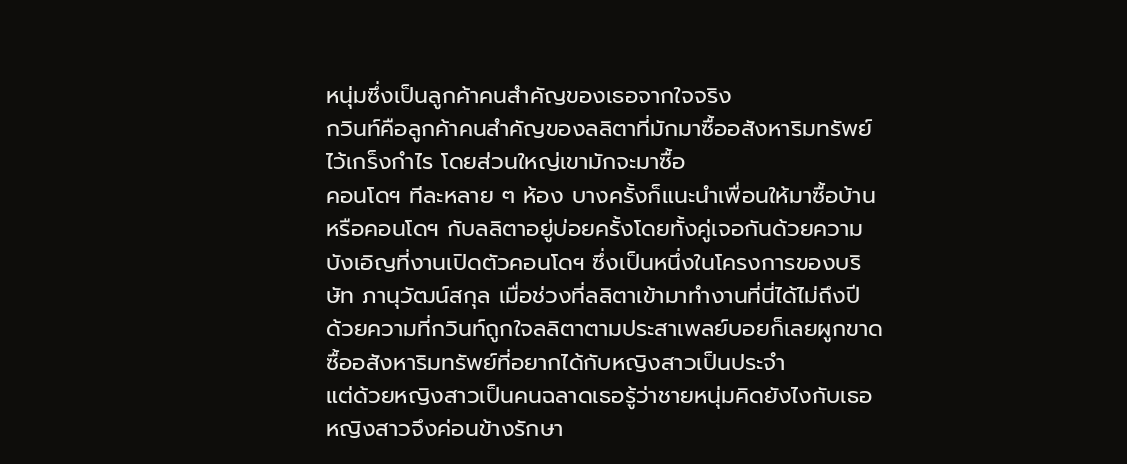หนุ่มซึ่งเป็นลูกค้าคนสำคัญของเธอจากใจจริง
กวินท์คือลูกค้าคนสำคัญของลลิตาที่มักมาซื้ออสังหาริมทรัพย์ไว้เกร็งกำไร โดยส่วนใหญ่เขามักจะมาซื้อ
คอนโดฯ ทีละหลาย ๆ ห้อง บางครั้งก็แนะนำเพื่อนให้มาซื้อบ้านหรือคอนโดฯ กับลลิตาอยู่บ่อยครั้งโดยทั้งคู่เจอกันด้วยความบังเอิญที่งานเปิดตัวคอนโดฯ ซึ่งเป็นหนึ่งในโครงการของบริษัท ภานุวัฒน์สกุล เมื่อช่วงที่ลลิตาเข้ามาทำงานที่นี่ได้ไม่ถึงปี
ด้วยความที่กวินท์ถูกใจลลิตาตามประสาเพลย์บอยก็เลยผูกขาดซื้ออสังหาริมทรัพย์ที่อยากได้กับหญิงสาวเป็นประจำ
แต่ด้วยหญิงสาวเป็นคนฉลาดเธอรู้ว่าชายหนุ่มคิดยังไงกับเธอ หญิงสาวจึงค่อนข้างรักษา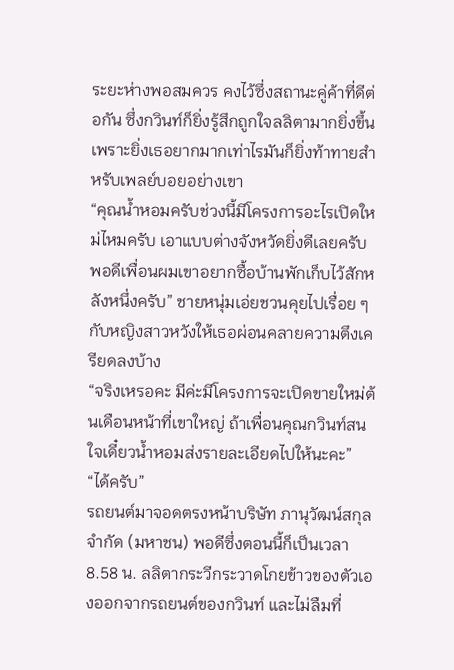ระยะห่างพอสมควร คงไว้ซึ่งสถานะคู่ค้าที่ดีต่อกัน ซึ่งกวินท์ก็ยิ่งรู้สึกถูกใจลลิตามากยิ่งขึ้น
เพราะยิ่งเธอยากมากเท่าไรมันก็ยิ่งท้าทายสำหรับเพลย์บอยอย่างเขา
“คุณน้ำหอมครับช่วงนี้มีโครงการอะไรเปิดใหม่ไหมครับ เอาแบบต่างจังหวัดยิ่งดีเลยครับ พอดีเพื่อนผมเขาอยากซื้อบ้านพักเก็บไว้สักหลังหนึ่งครับ” ชายหนุ่มเอ่ยชวนคุยไปเรื่อย ๆ กับหญิงสาวหวังให้เธอผ่อนคลายความตึงเครียดลงบ้าง
“จริงเหรอคะ มีค่ะมีโครงการจะเปิดขายใหม่ต้นเดือนหน้าที่เขาใหญ่ ถ้าเพื่อนคุณกวินท์สนใจเดี๋ยวน้ำหอมส่งรายละเอียดไปให้นะคะ”
“ได้ครับ”
รถยนต์มาจอดตรงหน้าบริษัท ภานุวัฒน์สกุล จำกัด (มหาชน) พอดีซึ่งตอนนี้ก็เป็นเวลา 8.58 น. ลลิตากระวีกระวาดโกยข้าวของตัวเองออกจากรถยนต์ของกวินท์ และไม่ลืมที่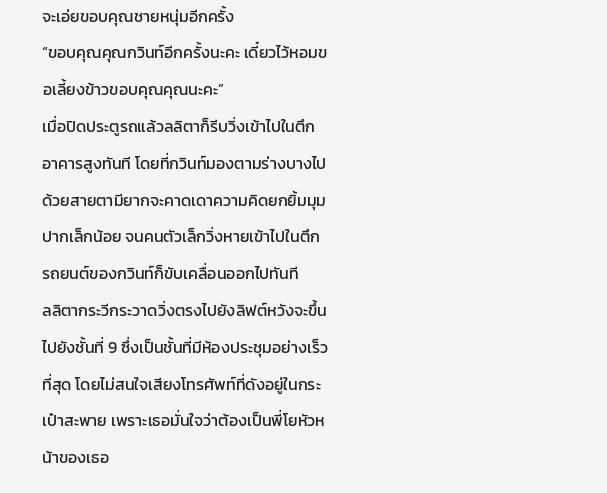จะเอ่ยขอบคุณชายหนุ่มอีกครั้ง
“ขอบคุณคุณกวินท์อีกครั้งนะคะ เดี๋ยวไว้หอมขอเลี้ยงข้าวขอบคุณคุณนะคะ”
เมื่อปิดประตูรถแล้วลลิตาก็รีบวิ่งเข้าไปในตึกอาคารสูงทันที โดยที่กวินท์มองตามร่างบางไปด้วยสายตามียากจะคาดเดาความคิดยกยิ้มมุมปากเล็กน้อย จนคนตัวเล็กวิ่งหายเข้าไปในตึก รถยนต์ของกวินท์ก็ขับเคลื่อนออกไปทันที
ลลิตากระวีกระวาดวิ่งตรงไปยังลิฟต์หวังจะขึ้นไปยังชั้นที่ 9 ซึ่งเป็นชั้นที่มีห้องประชุมอย่างเร็วที่สุด โดยไม่สนใจเสียงโทรศัพท์ที่ดังอยู่ในกระเป๋าสะพาย เพราะเธอมั่นใจว่าต้องเป็นพี่โยหัวหน้าของเธอ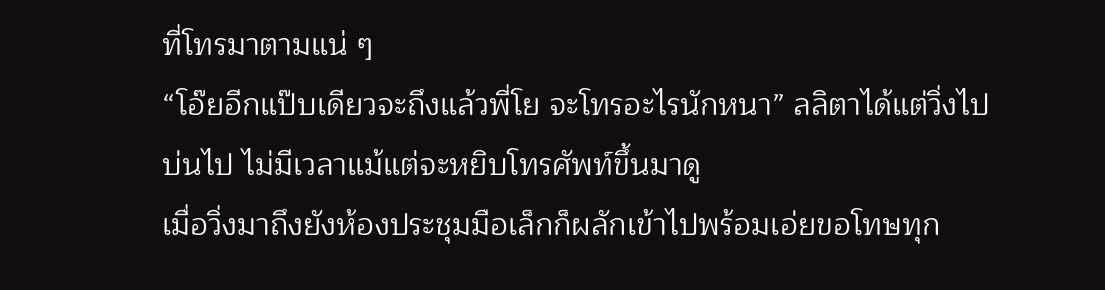ที่โทรมาตามแน่ ๆ
“โอ๊ยอีกแป๊บเดียวจะถึงแล้วพี่โย จะโทรอะไรนักหนา” ลลิตาได้แต่วิ่งไปบ่นไป ไม่มีเวลาแม้แต่จะหยิบโทรศัพท์ขึ้นมาดู
เมื่อวิ่งมาถึงยังห้องประชุมมือเล็กก็ผลักเข้าไปพร้อมเอ่ยขอโทษทุก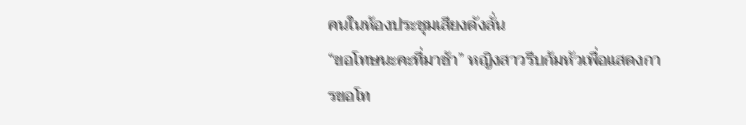คนในห้องประชุมเสียงดังลั่น
“ขอโทษนะคะที่มาช้า” หญิงสาวรีบก้มหัวเพื่อแสดงการขอโท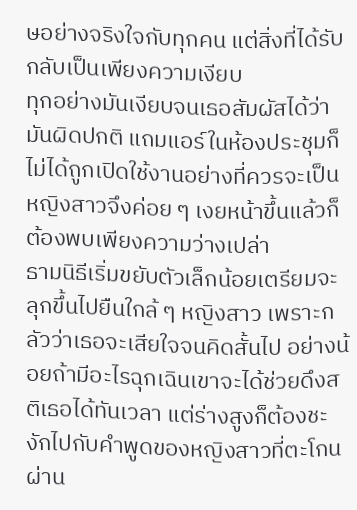ษอย่างจริงใจกับทุกคน แต่สิ่งที่ได้รับกลับเป็นเพียงความเงียบ
ทุกอย่างมันเงียบจนเธอสัมผัสได้ว่ามันผิดปกติ แถมแอร์ในห้องประชุมก็ไม่ได้ถูกเปิดใช้งานอย่างที่ควรจะเป็น หญิงสาวจึงค่อย ๆ เงยหน้าขึ้นแล้วก็ต้องพบเพียงความว่างเปล่า
ธามนิธีเริ่มขยับตัวเล็กน้อยเตรียมจะลุกขึ้นไปยืนใกล้ ๆ หญิงสาว เพราะกลัวว่าเธอจะเสียใจจนคิดสั้นไป อย่างน้อยถ้ามีอะไรฉุกเฉินเขาจะได้ช่วยดึงสติเธอได้ทันเวลา แต่ร่างสูงก็ต้องชะงักไปกับคำพูดของหญิงสาวที่ตะโกนผ่าน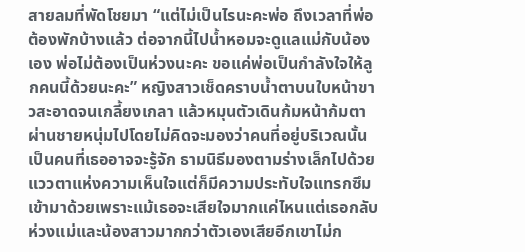สายลมที่พัดโชยมา “แต่ไม่เป็นไรนะคะพ่อ ถึงเวลาที่พ่อต้องพักบ้างแล้ว ต่อจากนี้ไปน้ำหอมจะดูแลแม่กับน้องเอง พ่อไม่ต้องเป็นห่วงนะคะ ขอแค่พ่อเป็นกำลังใจให้ลูกคนนี้ด้วยนะคะ” หญิงสาวเช็ดคราบน้ำตาบนใบหน้าขาวสะอาดจนเกลี้ยงเกลา แล้วหมุนตัวเดินก้มหน้าก้มตาผ่านชายหนุ่มไปโดยไม่คิดจะมองว่าคนที่อยู่บริเวณนั้นเป็นคนที่เธออาจจะรู้จัก ธามนิธีมองตามร่างเล็กไปด้วยแววตาแห่งความเห็นใจแต่ก็มีความประทับใจแทรกซึมเข้ามาด้วยเพราะแม้เธอจะเสียใจมากแค่ไหนแต่เธอกลับห่วงแม่และน้องสาวมากกว่าตัวเองเสียอีกเขาไม่ก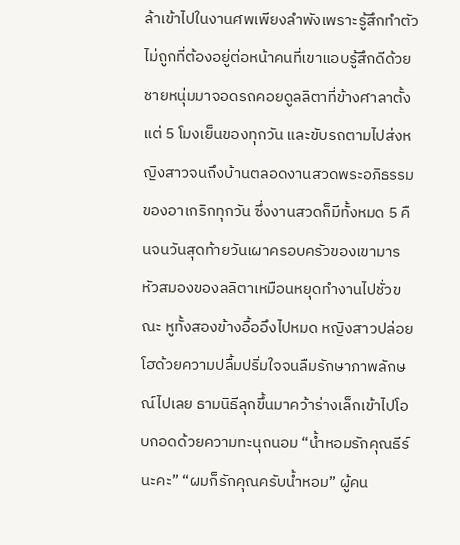ล้าเข้าไปในงานศพเพียงลำพังเพราะรู้สึกทำตัวไม่ถูกที่ต้องอยู่ต่อหน้าคนที่เขาแอบรู้สึกดีด้วย ชายหนุ่มมาจอดรถคอยดูลลิตาที่ข้างศาลาตั้งแต่ 5 โมงเย็นของทุกวัน และขับรถตามไปส่งหญิงสาวจนถึงบ้านตลอดงานสวดพระอภิธรรมของอาเกริกทุกวัน ซึ่งงานสวดก็มีทั้งหมด 5 คืนจนวันสุดท้ายวันเผาครอบครัวของเขามาร
หัวสมองของลลิตาเหมือนหยุดทำงานไปชั่วขณะ หูทั้งสองข้างอื้ออึงไปหมด หญิงสาวปล่อยโฮด้วยความปลื้มปริ่มใจจนลืมรักษาภาพลักษณ์ไปเลย ธามนิธีลุกขึ้นมาคว้าร่างเล็กเข้าไปโอบกอดด้วยความทะนุถนอม “น้ำหอมรักคุณธีร์นะคะ” “ผมก็รักคุณครับน้ำหอม” ผู้คน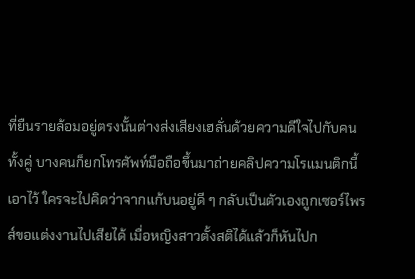ที่ยืนรายล้อมอยู่ตรงนั้นต่างส่งเสียงเฮลั่นด้วยความดีใจไปกับคนทั้งคู่ บางคนก็ยกโทรศัพท์มือถือขึ้นมาถ่ายคลิปความโรแมนติกนี้เอาไว้ ใครจะไปคิดว่าจากแก้บนอยู่ดี ๆ กลับเป็นตัวเองถูกเซอร์ไพรส์ขอแต่งงานไปเสียได้ เมื่อหญิงสาวตั้งสติได้แล้วก็หันไปก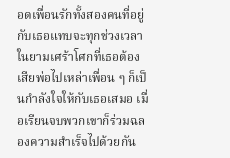อดเพื่อนรักทั้งสองคนที่อยู่กับเธอแทบจะทุกช่วงเวลา ในยามเศร้าโศกที่เธอต้องเสียพ่อไปเหล่าเพื่อน ๆ ก็เป็นกำลังใจให้กับเธอเสมอ เมื่อเรียนจบพวกเขาก็ร่วมฉลองความสำเร็จไปด้วยกัน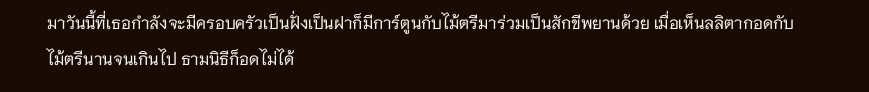มาวันนี้ที่เธอกำลังจะมีครอบครัวเป็นฝั่งเป็นฝาก็มีการ์ตูนกับไม้ตรีมาร่วมเป็นสักขีพยานด้วย เมื่อเห็นลลิตากอดกับไม้ตรีนานจนเกินไป ธามนิธีก็อดไม่ได้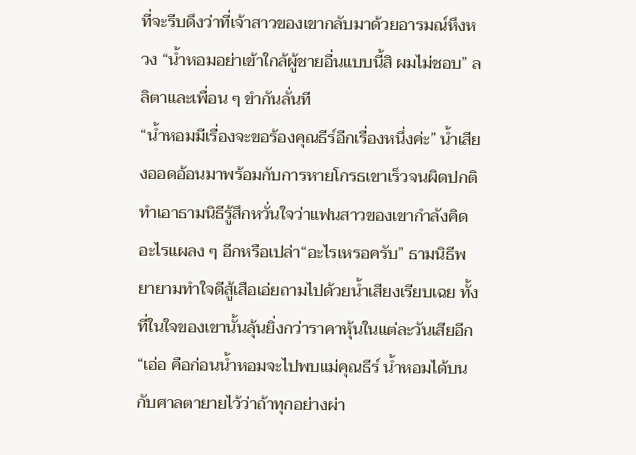ที่จะรีบดึงว่าที่เจ้าสาวของเขากลับมาด้วยอารมณ์หึงหวง “น้ำหอมอย่าเข้าใกล้ผู้ชายอื่นแบบนี้สิ ผมไม่ชอบ” ลลิตาและเพื่อน ๆ ขำกันลั่นที
“น้ำหอมมีเรื่องจะขอร้องคุณธีร์อีกเรื่องหนึ่งค่ะ” น้ำเสียงออดอ้อนมาพร้อมกับการหายโกรธเขาเร็วจนผิดปกติ ทำเอาธามนิธีรู้สึกหวั่นใจว่าแฟนสาวของเขากำลังคิดอะไรแผลง ๆ อีกหรือเปล่า“อะไรเหรอครับ” ธามนิธีพยายามทำใจดีสู้เสือเอ่ยถามไปด้วยน้ำเสียงเรียบเฉย ทั้งที่ในใจของเขานั้นลุ้นยิ่งกว่าราคาหุ้นในแต่ละวันเสียอีก“เอ่อ คือก่อนน้ำหอมจะไปพบแม่คุณธีร์ น้ำหอมได้บนกับศาลตายายไว้ว่าถ้าทุกอย่างผ่า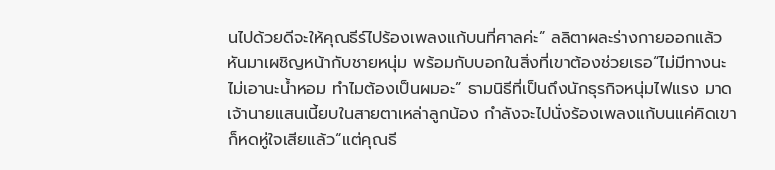นไปด้วยดีจะให้คุณธีร์ไปร้องเพลงแก้บนที่ศาลค่ะ” ลลิตาผละร่างกายออกแล้วหันมาเผชิญหน้ากับชายหนุ่ม พร้อมกับบอกในสิ่งที่เขาต้องช่วยเธอ“ไม่มีทางนะ ไม่เอานะน้ำหอม ทำไมต้องเป็นผมอะ” ธามนิธีที่เป็นถึงนักธุรกิจหนุ่มไฟแรง มาดเจ้านายแสนเนี้ยบในสายตาเหล่าลูกน้อง กำลังจะไปนั่งร้องเพลงแก้บนแค่คิดเขาก็หดหู่ใจเสียแล้ว“แต่คุณธี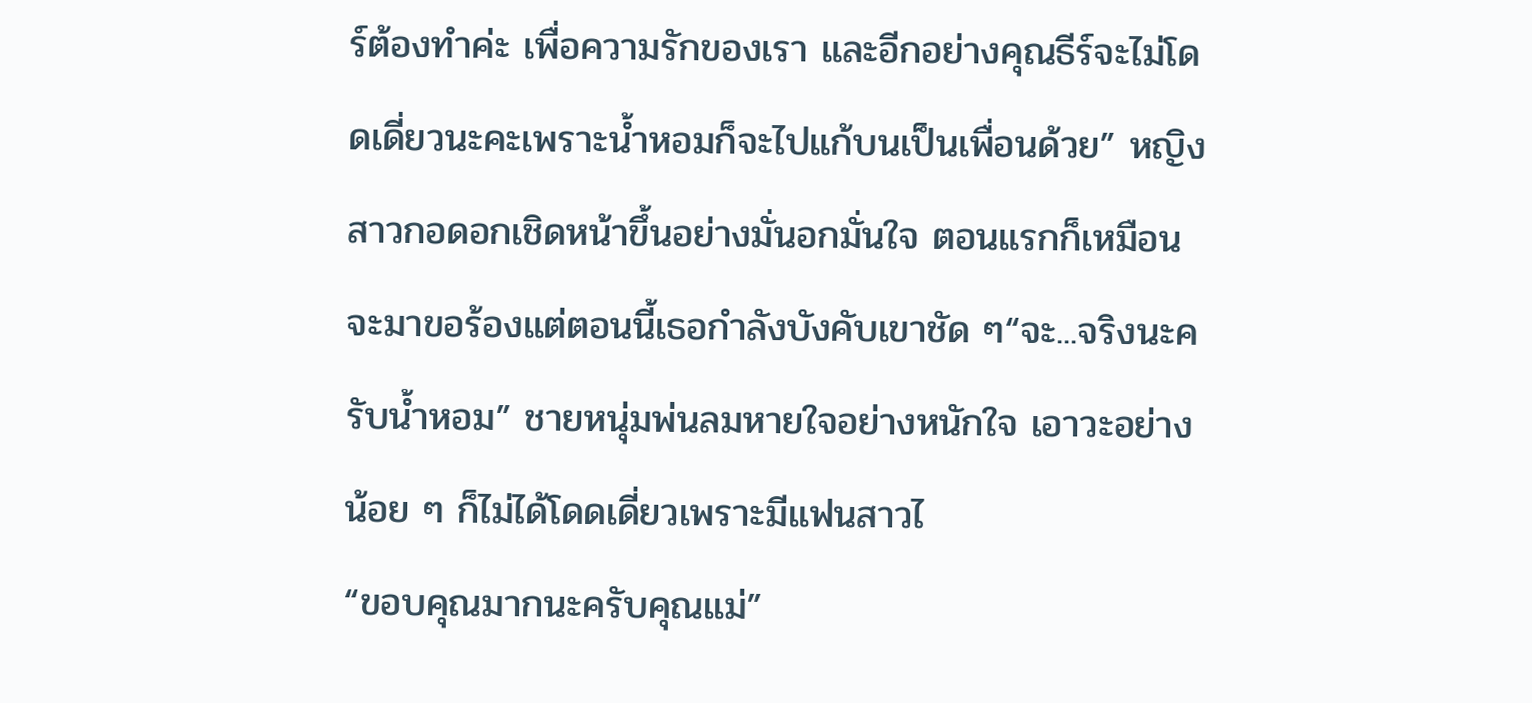ร์ต้องทำค่ะ เพื่อความรักของเรา และอีกอย่างคุณธีร์จะไม่โดดเดี่ยวนะคะเพราะน้ำหอมก็จะไปแก้บนเป็นเพื่อนด้วย” หญิงสาวกอดอกเชิดหน้าขึ้นอย่างมั่นอกมั่นใจ ตอนแรกก็เหมือนจะมาขอร้องแต่ตอนนี้เธอกำลังบังคับเขาชัด ๆ“จะ...จริงนะครับน้ำหอม” ชายหนุ่มพ่นลมหายใจอย่างหนักใจ เอาวะอย่างน้อย ๆ ก็ไม่ได้โดดเดี่ยวเพราะมีแฟนสาวไ
“ขอบคุณมากนะครับคุณแม่”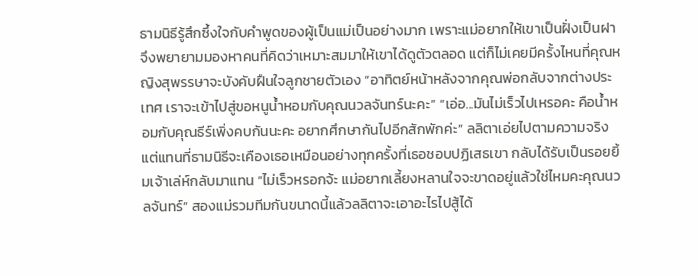ธามนิธีรู้สึกซึ้งใจกับคำพูดของผู้เป็นแม่เป็นอย่างมาก เพราะแม่อยากให้เขาเป็นฝั่งเป็นฝาจึงพยายามมองหาคนที่คิดว่าเหมาะสมมาให้เขาได้ดูตัวตลอด แต่ก็ไม่เคยมีครั้งไหนที่คุณหญิงสุพรรษาจะบังคับฝืนใจลูกชายตัวเอง “อาทิตย์หน้าหลังจากคุณพ่อกลับจากต่างประเทศ เราจะเข้าไปสู่ขอหนูน้ำหอมกับคุณนวลจันทร์นะคะ” “เอ่อ...มันไม่เร็วไปเหรอคะ คือน้ำหอมกับคุณธีร์เพิ่งคบกันนะคะ อยากศึกษากันไปอีกสักพักค่ะ” ลลิตาเอ่ยไปตามความจริง แต่แทนที่ธามนิธีจะเคืองเธอเหมือนอย่างทุกครั้งที่เธอชอบปฏิเสธเขา กลับได้รับเป็นรอยยิ้มเจ้าเล่ห์กลับมาแทน “ไม่เร็วหรอกจ้ะ แม่อยากเลี้ยงหลานใจจะขาดอยู่แล้วใช่ไหมคะคุณนวลจันทร์” สองแม่รวมทีมกันขนาดนี้แล้วลลิตาจะเอาอะไรไปสู้ได้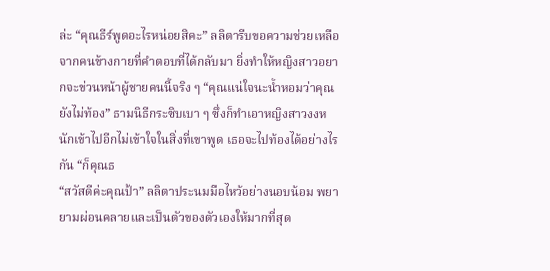ล่ะ “คุณธีร์พูดอะไรหน่อยสิคะ” ลลิตารีบขอความช่วยเหลือจากคนข้างกายที่คำตอบที่ได้กลับมา ยิ่งทำให้หญิงสาวอยากจะข่วนหน้าผู้ชายคนนี้จริง ๆ “คุณแน่ใจนะน้ำหอมว่าคุณยังไม่ท้อง” ธามนิธีกระซิบเบา ๆ ซึ่งก็ทำเอาหญิงสาวงงหนักเข้าไปอีกไม่เข้าใจในสิ่งที่เขาพูด เธอจะไปท้องได้อย่างไรกัน “ก็คุณธ
“สวัสดีค่ะคุณป้า” ลลิตาประนมมือไหว้อย่างนอบน้อม พยายามผ่อนคลายและเป็นตัวของตัวเองให้มากที่สุด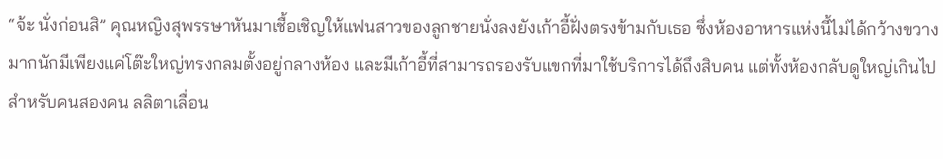“จ้ะ นั่งก่อนสิ” คุณหญิงสุพรรษาหันมาเชื้อเชิญให้แฟนสาวของลูกชายนั่งลงยังเก้าอี้ฝั่งตรงข้ามกับเธอ ซึ่งห้องอาหารแห่งนี้ไม่ได้กว้างขวางมากนักมีเพียงแค่โต๊ะใหญ่ทรงกลมตั้งอยู่กลางห้อง และมีเก้าอี้ที่สามารถรองรับแขกที่มาใช้บริการได้ถึงสิบคน แต่ทั้งห้องกลับดูใหญ่เกินไป สำหรับคนสองคน ลลิตาเลื่อน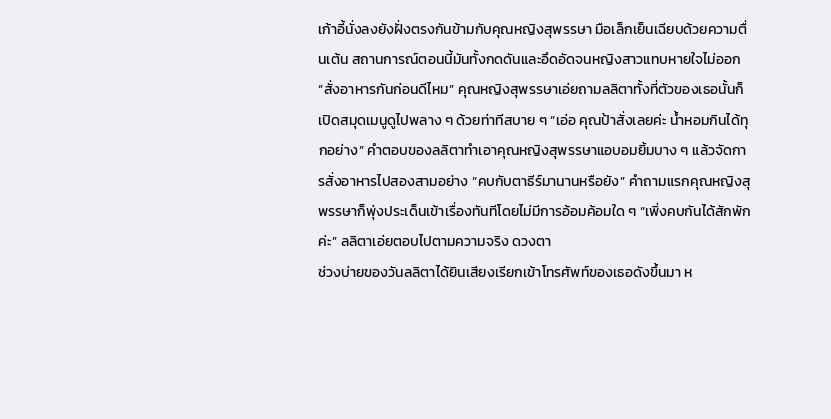เก้าอี้นั่งลงยังฝั่งตรงกันข้ามกับคุณหญิงสุพรรษา มือเล็กเย็นเฉียบด้วยความตื่นเต้น สถานการณ์ตอนนี้มันทั้งกดดันและอึดอัดจนหญิงสาวแทบหายใจไม่ออก “สั่งอาหารกันก่อนดีไหม” คุณหญิงสุพรรษาเอ่ยถามลลิตาทั้งที่ตัวของเธอนั้นก็เปิดสมุดเมนูดูไปพลาง ๆ ด้วยท่าทีสบาย ๆ “เอ่อ คุณป้าสั่งเลยค่ะ น้ำหอมกินได้ทุกอย่าง” คำตอบของลลิตาทำเอาคุณหญิงสุพรรษาแอบอมยิ้มบาง ๆ แล้วจัดการสั่งอาหารไปสองสามอย่าง “คบกับตาธีร์มานานหรือยัง” คำถามแรกคุณหญิงสุพรรษาก็พุ่งประเด็นเข้าเรื่องทันทีโดยไม่มีการอ้อมค้อมใด ๆ “เพิ่งคบกันได้สักพักค่ะ” ลลิตาเอ่ยตอบไปตามความจริง ดวงตา
ช่วงบ่ายของวันลลิตาได้ยินเสียงเรียกเข้าโทรศัพท์ของเธอดังขึ้นมา ห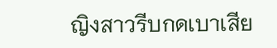ญิงสาวรีบกดเบาเสีย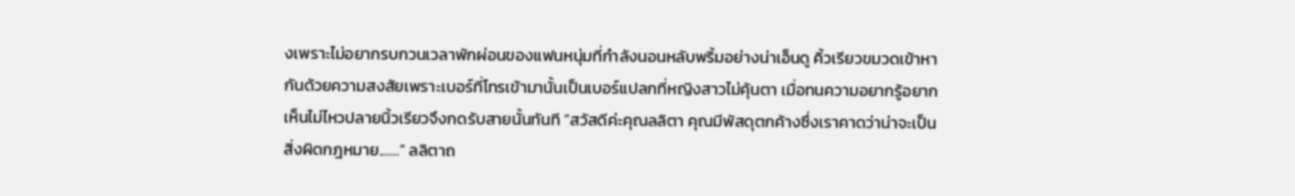งเพราะไม่อยากรบกวนเวลาพักผ่อนของแฟนหนุ่มที่กำลังนอนหลับพริ้มอย่างน่าเอ็นดู คิ้วเรียวขมวดเข้าหากันด้วยความสงสัยเพราะเบอร์ที่โทรเข้ามานั้นเป็นเบอร์แปลกที่หญิงสาวไม่คุ้นตา เมื่อทนความอยากรู้อยากเห็นไม่ไหวปลายนิ้วเรียวจึงกดรับสายนั้นทันที “สวัสดีค่ะคุณลลิตา คุณมีพัสดุตกค้างซึ่งเราคาดว่าน่าจะเป็นสิ่งผิดกฎหมาย.......” ลลิตาถ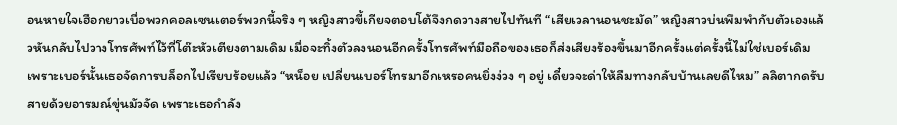อนหายใจเฮือกยาวเบื่อพวกคอลเซนเตอร์พวกนี้จริง ๆ หญิงสาวขี้เกียจตอบโต้จึงกดวางสายไปทันที “เสียเวลานอนชะมัด” หญิงสาวบ่นพึมพำกับตัวเองแล้วหันกลับไปวางโทรศัพท์ไว้ที่โต๊ะหัวเตียงตามเดิม เมื่อจะทิ้งตัวลงนอนอีกครั้งโทรศัพท์มือถือของเธอก็ส่งเสียงร้องขึ้นมาอีกครั้งแต่ครั้งนี้ไม่ใช่เบอร์เดิม เพราะเบอร์นั้นเธอจัดการบล็อกไปเรียบร้อยแล้ว “หน็อย เปลี่ยนเบอร์โทรมาอีกเหรอคนยิ่งง่วง ๆ อยู่ เดี๋ยวจะด่าให้ลืมทางกลับบ้านเลยดีไหม” ลลิตากดรับสายด้วยอารมณ์ขุ่นมัวจัด เพราะเธอกำลัง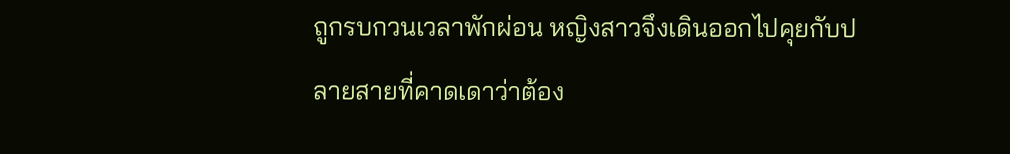ถูกรบกวนเวลาพักผ่อน หญิงสาวจึงเดินออกไปคุยกับปลายสายที่คาดเดาว่าต้อง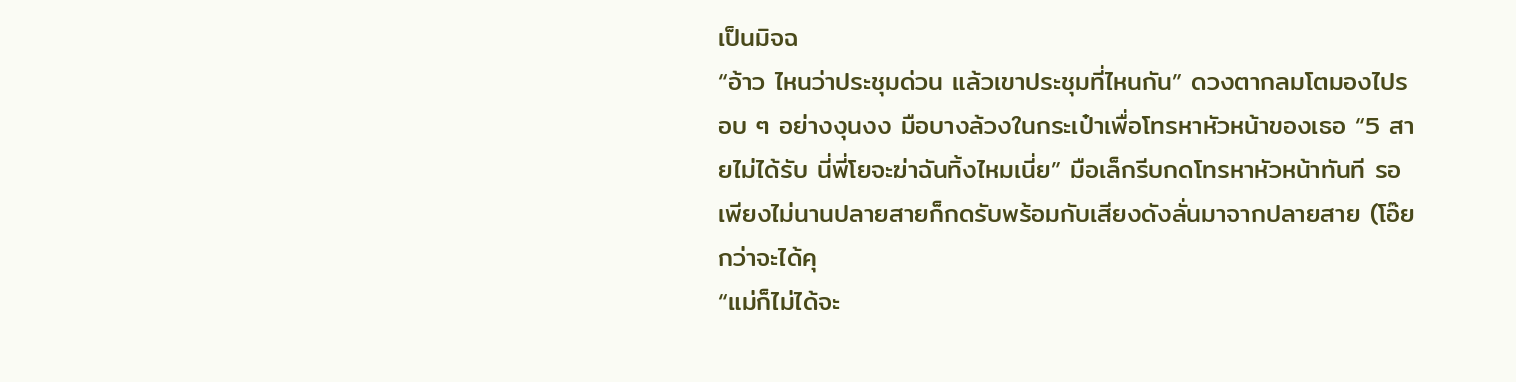เป็นมิจฉ
“อ้าว ไหนว่าประชุมด่วน แล้วเขาประชุมที่ไหนกัน” ดวงตากลมโตมองไปรอบ ๆ อย่างงุนงง มือบางล้วงในกระเป๋าเพื่อโทรหาหัวหน้าของเธอ “5 สายไม่ได้รับ นี่พี่โยจะฆ่าฉันทิ้งไหมเนี่ย” มือเล็กรีบกดโทรหาหัวหน้าทันที รอเพียงไม่นานปลายสายก็กดรับพร้อมกับเสียงดังลั่นมาจากปลายสาย (โอ๊ย กว่าจะได้คุ
“แม่ก็ไม่ได้จะ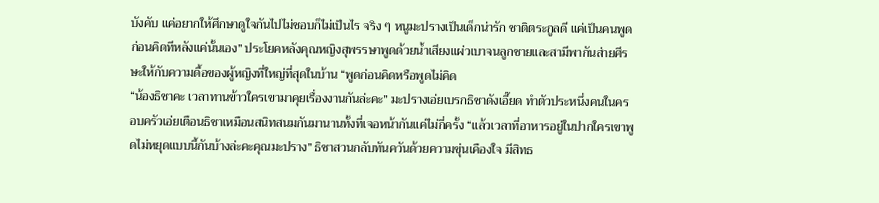บังคับ แค่อยากให้ศึกษาดูใจกันไปไม่ชอบก็ไม่เป็นไร จริง ๆ หนูมะปรางเป็นเด็กน่ารัก ชาติตระกูลดี แค่เป็นคนพูดก่อนคิดทีหลังแค่นั้นเอง” ประโยคหลังคุณหญิงสุพรรษาพูดด้วยน้ำเสียงแผ่วเบาจนลูกชายและสามีพากันส่ายศีรษะให้กับความดื้อของผู้หญิงที่ใหญ่ที่สุดในบ้าน “พูดก่อนคิดหรือพูดไม่คิด
“น้องธิชาคะ เวลาทานข้าวใครเขามาคุยเรื่องงานกันล่ะคะ” มะปรางเอ่ยเบรกธิชาดังเอี๊ยด ทำตัวประหนึ่งคนในครอบครัวเอ่ยเตือนธิชาเหมือนสนิทสนมกันมานานทั้งที่เจอหน้ากันแค่ไม่กี่ครั้ง “แล้วเวลาที่อาหารอยู่ในปากใครเขาพูดไม่หยุดแบบนี้กันบ้างล่ะคะคุณมะปราง” ธิชาสวนกลับทันควันด้วยความขุ่นเคืองใจ มีสิทธ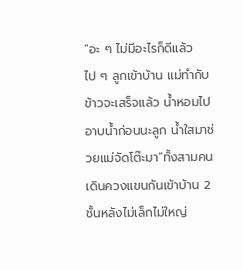“อะ ๆ ไม่มีอะไรก็ดีแล้ว ไป ๆ ลูกเข้าบ้าน แม่ทำกับข้าวจะเสร็จแล้ว น้ำหอมไปอาบน้ำก่อนนะลูก น้ำใสมาช่วยแม่จัดโต๊ะมา”ทั้งสามคนเดินควงแขนกันเข้าบ้าน 2 ชั้นหลังไม่เล็กไม่ใหญ่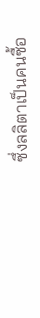ซึ่งลลิตาเป็นคนซื้อ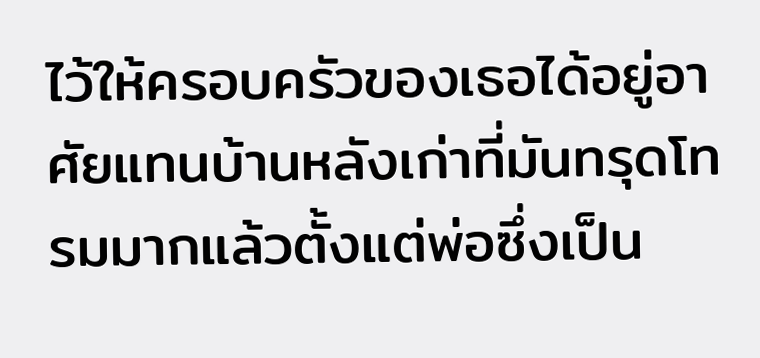ไว้ให้ครอบครัวของเธอได้อยู่อาศัยแทนบ้านหลังเก่าที่มันทรุดโทรมมากแล้วตั้งแต่พ่อซึ่งเป็น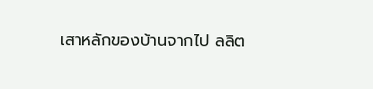เสาหลักของบ้านจากไป ลลิต